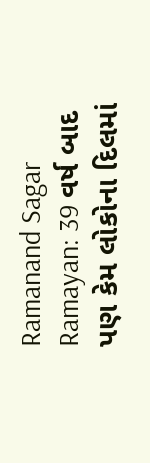Ramanand Sagar Ramayan: 39 વર્ષ બાદ પણ કેમ લોકોના દિલમાં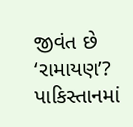જીવંત છે ‘રામાયણ’? પાકિસ્તાનમાં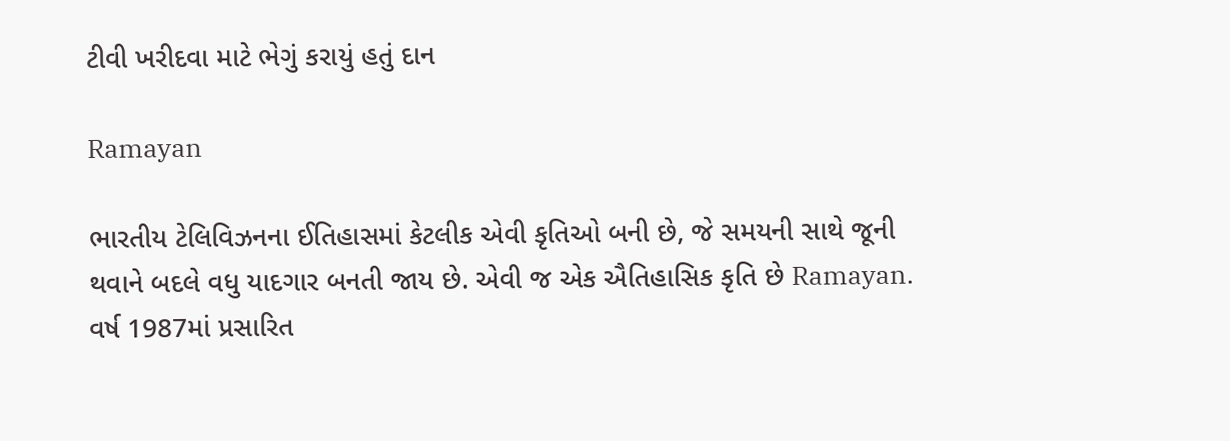ટીવી ખરીદવા માટે ભેગું કરાયું હતું દાન

Ramayan

ભારતીય ટેલિવિઝનના ઈતિહાસમાં કેટલીક એવી કૃતિઓ બની છે, જે સમયની સાથે જૂની થવાને બદલે વધુ યાદગાર બનતી જાય છે. એવી જ એક ઐતિહાસિક કૃતિ છે Ramayan. વર્ષ 1987માં પ્રસારિત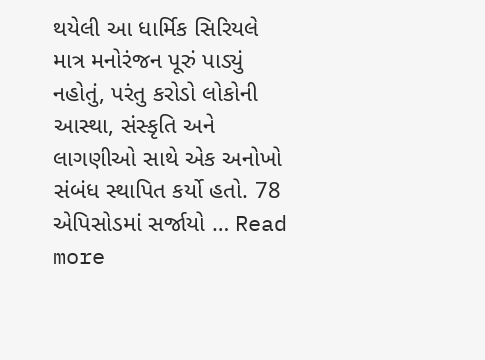થયેલી આ ધાર્મિક સિરિયલે માત્ર મનોરંજન પૂરું પાડ્યું નહોતું, પરંતુ કરોડો લોકોની આસ્થા, સંસ્કૃતિ અને લાગણીઓ સાથે એક અનોખો સંબંધ સ્થાપિત કર્યો હતો. 78 એપિસોડમાં સર્જાયો … Read more